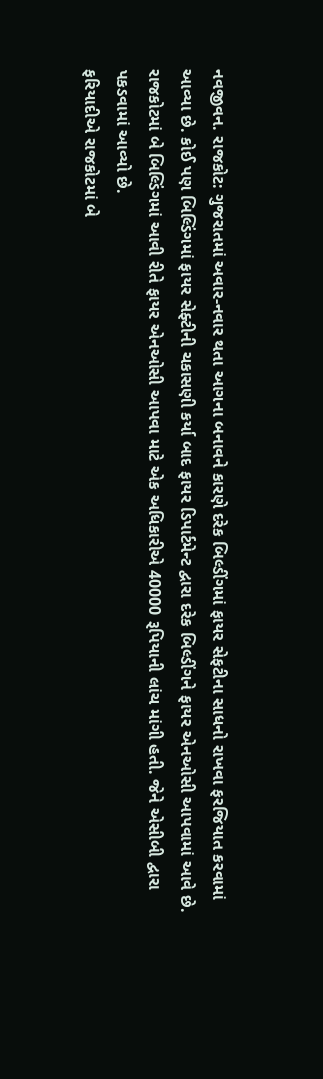નવજીવન. રાજકોટ: ગુજરાતમાં અવાર-નવાર થતા આગના બનાવને કારણે દરેક બિલ્ડીંગમાં ફાયર સેફટીના સાધનો રાખવા ફરજિયાત કરવામાં આવ્યા છે. કોઈ પણ બિલ્ડિંગમાં ફાયર સેફ્ટીની ચકાસણી કર્યા બાદ ફાયર ડિપાર્ટમેન્ટ દ્વારા દરેક બિલ્ડીંગને ફાયર એનઓસી આપવામાં આવે છે. રાજકોટમાં બે બિલ્ડિંગમાં આવી રીતે ફાયર એનઓસી આપવા માટે એક અધિકારીએ 40000 રૂપિયાની લાંચ માંગી હતી. જેને એસીબી દ્વારા પકડવામાં આવ્યો છે.
ફરિયાદીએ રાજકોટમાં બે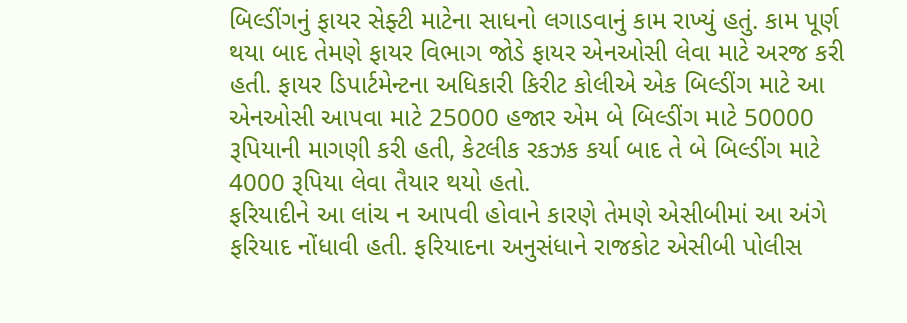બિલ્ડીંગનું ફાયર સેફ્ટી માટેના સાધનો લગાડવાનું કામ રાખ્યું હતું. કામ પૂર્ણ થયા બાદ તેમણે ફાયર વિભાગ જોડે ફાયર એનઓસી લેવા માટે અરજ કરી હતી. ફાયર ડિપાર્ટમેન્ટના અધિકારી કિરીટ કોલીએ એક બિલ્ડીંગ માટે આ એનઓસી આપવા માટે 25000 હજાર એમ બે બિલ્ડીંગ માટે 50000 રૂપિયાની માગણી કરી હતી, કેટલીક રકઝક કર્યા બાદ તે બે બિલ્ડીંગ માટે 4000 રૂપિયા લેવા તૈયાર થયો હતો.
ફરિયાદીને આ લાંચ ન આપવી હોવાને કારણે તેમણે એસીબીમાં આ અંગે ફરિયાદ નોંધાવી હતી. ફરિયાદના અનુસંધાને રાજકોટ એસીબી પોલીસ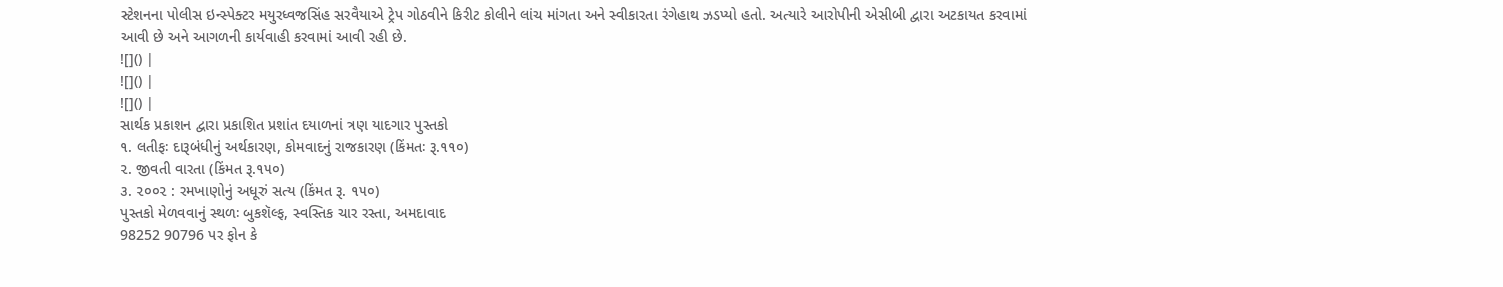સ્ટેશનના પોલીસ ઇન્સ્પેક્ટર મયુરધ્વજસિંહ સરવૈયાએ ટ્રેપ ગોઠવીને કિરીટ કોલીને લાંચ માંગતા અને સ્વીકારતા રંગેહાથ ઝડપ્યો હતો. અત્યારે આરોપીની એસીબી દ્વારા અટકાયત કરવામાં આવી છે અને આગળની કાર્યવાહી કરવામાં આવી રહી છે.
![]() |
![]() |
![]() |
સાર્થક પ્રકાશન દ્વારા પ્રકાશિત પ્રશાંત દયાળનાં ત્રણ યાદગાર પુસ્તકો
૧. લતીફઃ દારૂબંધીનું અર્થકારણ, કોમવાદનું રાજકારણ (કિંમતઃ રૂ.૧૧૦)
૨. જીવતી વારતા (કિંમત રૂ.૧૫૦)
૩. ૨૦૦૨ : રમખાણોનું અધૂરું સત્ય (કિંમત રૂ. ૧૫૦)
પુસ્તકો મેળવવાનું સ્થળઃ બુકશૅલ્ફ, સ્વસ્તિક ચાર રસ્તા, અમદાવાદ
98252 90796 પર ફોન કે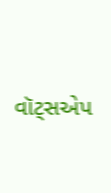વૉટ્સએપ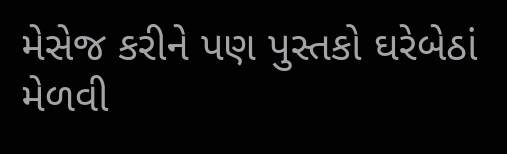મેસેજ કરીને પણ પુસ્તકો ઘરેબેઠાં મેળવી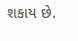શકાય છે.